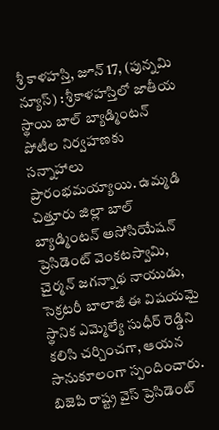శ్రీ కాళహస్తి, జూన్ 17, (పున్నమి న్యూస్) : శ్రీకాళహస్తిలో జాతీయ స్థాయి బాల్ బ్యాడ్మింటన్ పోటీల నిర్వహణకు సన్నాహాలు ప్రారంభమయ్యాయి. ఉమ్మడి చిత్తూరు జిల్లా బాల్ బ్యాడ్మింటన్ అసోసియేషన్ ప్రెసిడెంట్ వెంకటస్వామి, చైర్మన్ జగన్నాథ నాయుడు, సెక్రటరీ బాలాజీ ఈ విషయమై స్థానిక ఎమ్మెల్యే సుధీర్ రెడ్డిని కలిసి చర్చించగా, ఆయన సానుకూలంగా స్పందించారు. బిజెపి రాష్ట్ర వైస్ ప్రెసిడెంట్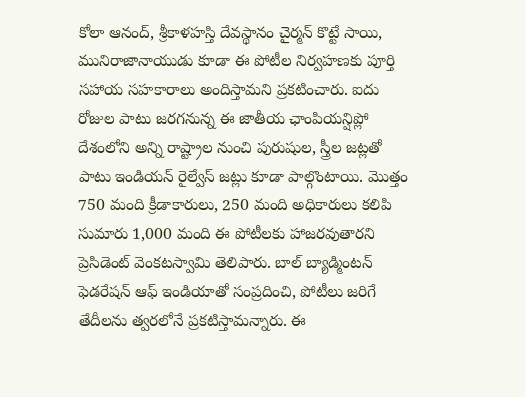కోలా ఆనంద్, శ్రీకాళహస్తి దేవస్థానం చైర్మన్ కొట్టే సాయి, మునిరాజానాయుడు కూడా ఈ పోటీల నిర్వహణకు పూర్తి సహాయ సహకారాలు అందిస్తామని ప్రకటించారు. ఐదు రోజుల పాటు జరగనున్న ఈ జాతీయ ఛాంపియన్షిప్లో దేశంలోని అన్ని రాష్ట్రాల నుంచి పురుషుల, స్త్రీల జట్లతో పాటు ఇండియన్ రైల్వేస్ జట్లు కూడా పాల్గొంటాయి. మొత్తం 750 మంది క్రీడాకారులు, 250 మంది అధికారులు కలిపి సుమారు 1,000 మంది ఈ పోటీలకు హాజరవుతారని ప్రెసిడెంట్ వెంకటస్వామి తెలిపారు. బాల్ బ్యాడ్మింటన్ ఫెడరేషన్ ఆఫ్ ఇండియాతో సంప్రదించి, పోటీలు జరిగే తేదీలను త్వరలోనే ప్రకటిస్తామన్నారు. ఈ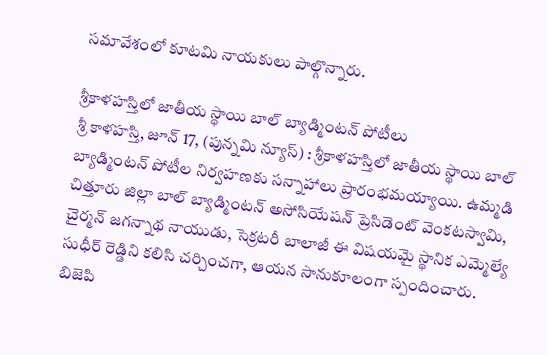సమావేశంలో కూటమి నాయకులు పాల్గొన్నారు.

శ్రీకాళహస్తిలో జాతీయ స్థాయి బాల్ బ్యాడ్మింటన్ పోటీలు
శ్రీ కాళహస్తి, జూన్ 17, (పున్నమి న్యూస్) : శ్రీకాళహస్తిలో జాతీయ స్థాయి బాల్ బ్యాడ్మింటన్ పోటీల నిర్వహణకు సన్నాహాలు ప్రారంభమయ్యాయి. ఉమ్మడి చిత్తూరు జిల్లా బాల్ బ్యాడ్మింటన్ అసోసియేషన్ ప్రెసిడెంట్ వెంకటస్వామి, చైర్మన్ జగన్నాథ నాయుడు, సెక్రటరీ బాలాజీ ఈ విషయమై స్థానిక ఎమ్మెల్యే సుధీర్ రెడ్డిని కలిసి చర్చించగా, ఆయన సానుకూలంగా స్పందించారు. బిజెపి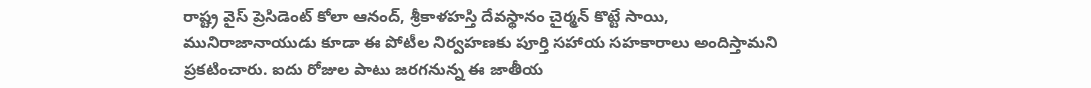రాష్ట్ర వైస్ ప్రెసిడెంట్ కోలా ఆనంద్, శ్రీకాళహస్తి దేవస్థానం చైర్మన్ కొట్టే సాయి, మునిరాజానాయుడు కూడా ఈ పోటీల నిర్వహణకు పూర్తి సహాయ సహకారాలు అందిస్తామని ప్రకటించారు. ఐదు రోజుల పాటు జరగనున్న ఈ జాతీయ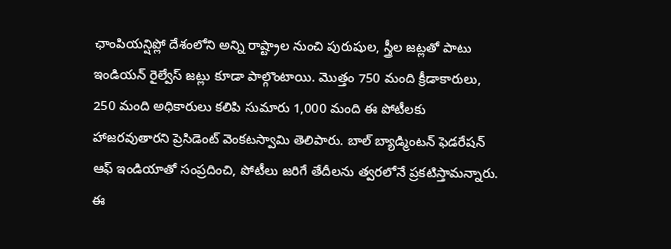ఛాంపియన్షిప్లో దేశంలోని అన్ని రాష్ట్రాల నుంచి పురుషుల, స్త్రీల జట్లతో పాటు ఇండియన్ రైల్వేస్ జట్లు కూడా పాల్గొంటాయి. మొత్తం 750 మంది క్రీడాకారులు, 250 మంది అధికారులు కలిపి సుమారు 1,000 మంది ఈ పోటీలకు హాజరవుతారని ప్రెసిడెంట్ వెంకటస్వామి తెలిపారు. బాల్ బ్యాడ్మింటన్ ఫెడరేషన్ ఆఫ్ ఇండియాతో సంప్రదించి, పోటీలు జరిగే తేదీలను త్వరలోనే ప్రకటిస్తామన్నారు. ఈ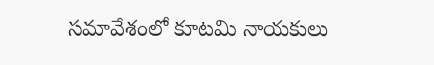సమావేశంలో కూటమి నాయకులు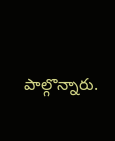పాల్గొన్నారు.